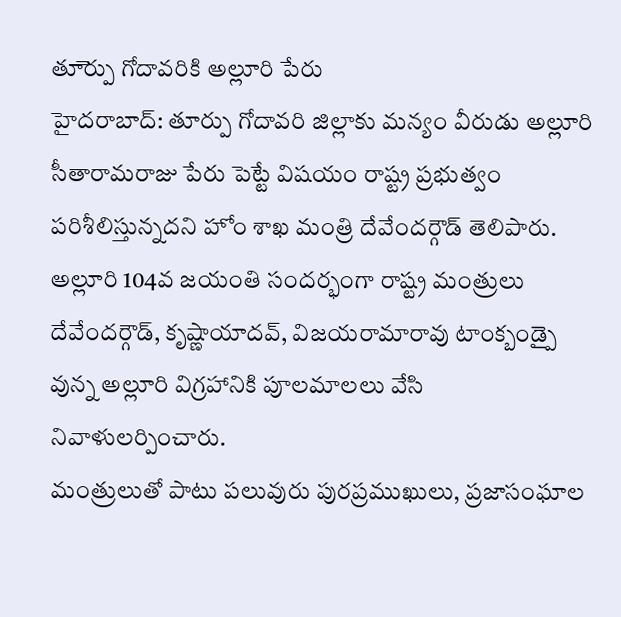తూెర్పు గోదావరికి అల్లూరి పేరు
హైదరాబాద్: తూర్పు గోదావరి జిల్లాకు మన్యం వీరుడు అల్లూరి సీతారామరాజు పేరు పెట్టే విషయం రాష్ట్ర ప్రభుత్వం పరిశీలిస్తున్నదని హోం శాఖ మంత్రి దేవేందర్గౌడ్ తెలిపారు. అల్లూరి 104వ జయంతి సందర్భంగా రాష్ట్ర మంత్రులు దేవేందర్గౌడ్, కృష్ణాయాదవ్, విజయరామారావు టాంక్బండ్పై వున్న అల్లూరి విగ్రహానికి పూలమాలలు వేసి నివాళులర్పించారు.
మంత్రులుతో పాటు పలువురు పురప్రముఖులు, ప్రజాసంఘాల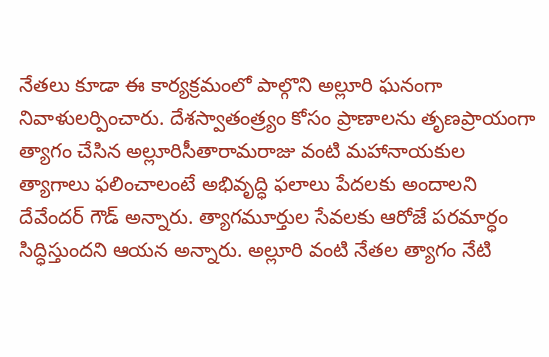నేతలు కూడా ఈ కార్యక్రమంలో పాల్గొని అల్లూరి ఘనంగా నివాళులర్పించారు. దేశస్వాతంత్ర్యం కోసం ప్రాణాలను తృణప్రాయంగా త్యాగం చేసిన అల్లూరిసీతారామరాజు వంటి మహానాయకుల త్యాగాలు ఫలించాలంటే అభివృద్ధి ఫలాలు పేదలకు అందాలని దేవేందర్ గౌడ్ అన్నారు. త్యాగమూర్తుల సేవలకు ఆరోజే పరమార్ధం సిద్ధిస్తుందని ఆయన అన్నారు. అల్లూరి వంటి నేతల త్యాగం నేటి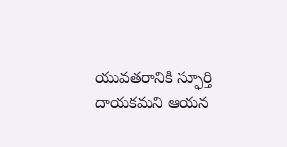యువతరానికి స్ఫూర్తి దాయకమని ఆయన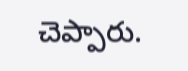చెప్పారు.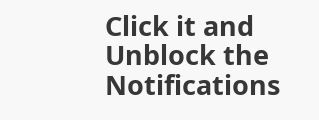Click it and Unblock the Notifications